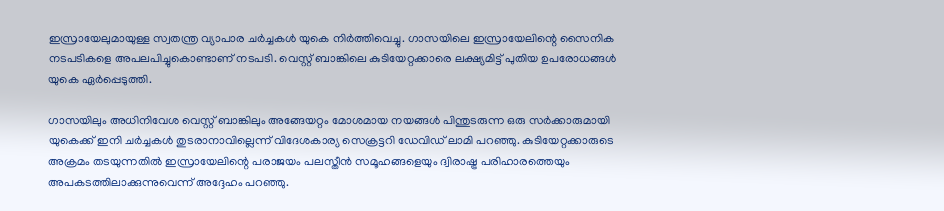ഇസ്രായേലുമായുള്ള സ്വതന്ത്ര വ്യാപാര ചര്‍ച്ചകള്‍ യുകെ നിര്‍ത്തിവെച്ചു. ഗാസയിലെ ഇസ്രായേലിന്റെ സൈനിക നടപടികളെ അപലപിച്ചുകൊണ്ടാണ് നടപടി. വെസ്റ്റ് ബാങ്കിലെ കുടിയേറ്റക്കാരെ ലക്ഷ്യമിട്ട് പുതിയ ഉപരോധങ്ങള്‍ യുകെ ഏര്‍പ്പെടുത്തി.

ഗാസയിലും അധിനിവേശ വെസ്റ്റ് ബാങ്കിലും അങ്ങേയറ്റം മോശമായ നയങ്ങള്‍ പിന്തുടരുന്ന ഒരു സര്‍ക്കാരുമായി യുകെക്ക് ഇനി ചര്‍ച്ചകള്‍ തുടരാനാവില്ലെന്ന് വിദേശകാര്യ സെക്രട്ടറി ഡേവിഡ് ലാമി പറഞ്ഞു. കുടിയേറ്റക്കാരുടെ അക്രമം തടയുന്നതില്‍ ഇസ്രായേലിന്റെ പരാജയം പലസ്തീന്‍ സമൂഹങ്ങളെയും ദ്വിരാഷ്ട്ര പരിഹാരത്തെയും അപകടത്തിലാക്കുന്നുവെന്ന് അദ്ദേഹം പറഞ്ഞു.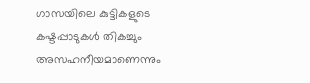ഗാസയിലെ കുട്ടികളുടെ കഷ്ടപ്പാടുകള്‍ തികച്ചും അസഹനീയമാണെന്നും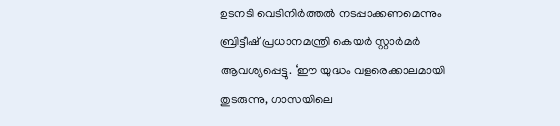ഉടനടി വെടിനിര്‍ത്തല്‍ നടപ്പാക്കണമെന്നും ബ്രിട്ടീഷ് പ്രധാനമന്ത്രി കെയര്‍ സ്റ്റാര്‍മര്‍ ആവശ്യപ്പെട്ടു. ‘ഈ യുദ്ധം വളരെക്കാലമായി തുടരുന്നു, ഗാസയിലെ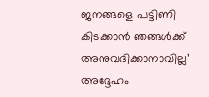ജനങ്ങളെ പട്ടിണി കിടക്കാന്‍ ഞങ്ങള്‍ക്ക് അനുവദിക്കാനാവില്ല’ അദ്ദേഹം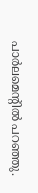പാര്‍ലമെന്റില്‍ പറഞ്ഞു.